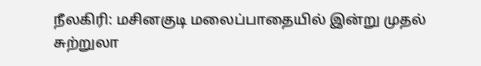நீலகிரி: மசினகுடி மலைப்பாதையில் இன்று முதல் சுற்றுலா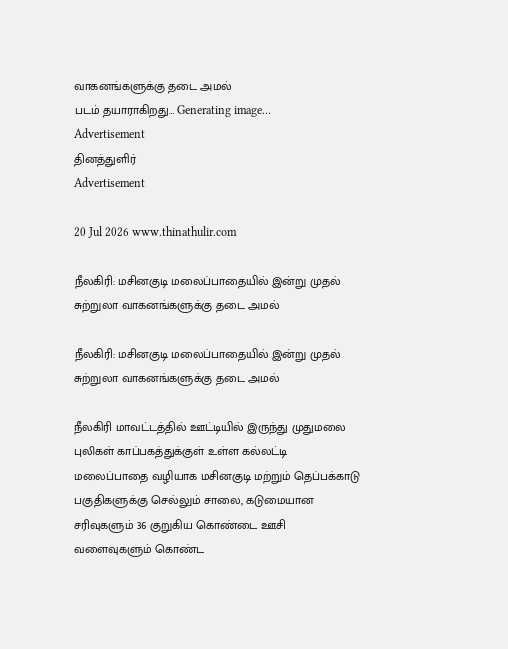வாகனங்களுக்கு தடை அமல்
படம் தயாராகிறது… Generating image…
Advertisement
தினத்துளிர்
Advertisement

20 Jul 2026 www.thinathulir.com

நீலகிரி: மசினகுடி மலைப்பாதையில் இன்று முதல் சுற்றுலா வாகனங்களுக்கு தடை அமல்

நீலகிரி: மசினகுடி மலைப்பாதையில் இன்று முதல் சுற்றுலா வாகனங்களுக்கு தடை அமல்

நீலகிரி மாவட்டத்தில் ஊட்டியில் இருந்து முதுமலை புலிகள் காப்பகத்துக்குள் உள்ள கல்லட்டி மலைப்பாதை வழியாக மசினகுடி மற்றும் தெப்பக்காடு பகுதிகளுக்கு செல்லும் சாலை, கடுமையான சரிவுகளும் 36 குறுகிய கொண்டை ஊசி வளைவுகளும் கொண்ட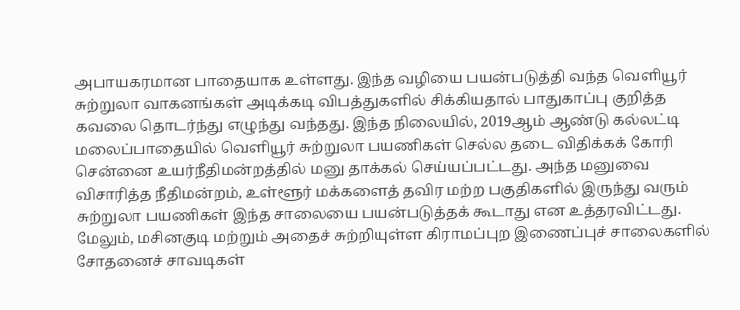அபாயகரமான பாதையாக உள்ளது. இந்த வழியை பயன்படுத்தி வந்த வெளியூர் சுற்றுலா வாகனங்கள் அடிக்கடி விபத்துகளில் சிக்கியதால் பாதுகாப்பு குறித்த கவலை தொடர்ந்து எழுந்து வந்தது. இந்த நிலையில், 2019ஆம் ஆண்டு கல்லட்டி மலைப்பாதையில் வெளியூர் சுற்றுலா பயணிகள் செல்ல தடை விதிக்கக் கோரி சென்னை உயர்நீதிமன்றத்தில் மனு தாக்கல் செய்யப்பட்டது. அந்த மனுவை விசாரித்த நீதிமன்றம், உள்ளூர் மக்களைத் தவிர மற்ற பகுதிகளில் இருந்து வரும் சுற்றுலா பயணிகள் இந்த சாலையை பயன்படுத்தக் கூடாது என உத்தரவிட்டது. மேலும், மசினகுடி மற்றும் அதைச் சுற்றியுள்ள கிராமப்புற இணைப்புச் சாலைகளில் சோதனைச் சாவடிகள்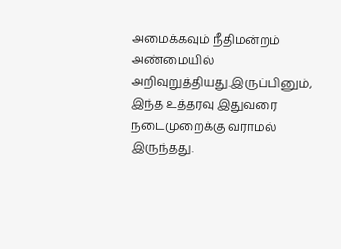அமைக்கவும் நீதிமன்றம் அண்மையில் அறிவுறுத்தியது.இருப்பினும், இந்த உத்தரவு இதுவரை நடைமுறைக்கு வராமல் இருந்தது.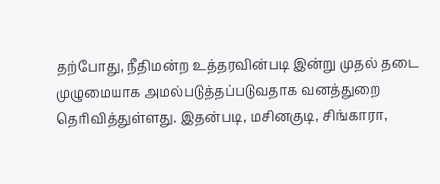தற்போது, நீதிமன்ற உத்தரவின்படி இன்று முதல் தடை முழுமையாக அமல்படுத்தப்படுவதாக வனத்துறை தெரிவித்துள்ளது. இதன்படி, மசினகுடி, சிங்காரா,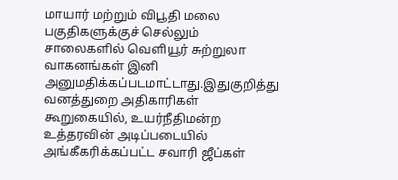மாயார் மற்றும் விபூதி மலை பகுதிகளுக்குச் செல்லும் சாலைகளில் வெளியூர் சுற்றுலா வாகனங்கள் இனி அனுமதிக்கப்படமாட்டாது.இதுகுறித்து வனத்துறை அதிகாரிகள் கூறுகையில், உயர்நீதிமன்ற உத்தரவின் அடிப்படையில் அங்கீகரிக்கப்பட்ட சவாரி ஜீப்கள்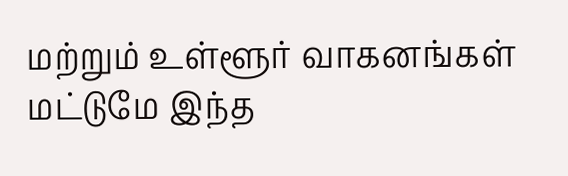மற்றும் உள்ளூர் வாகனங்கள் மட்டுமே இந்த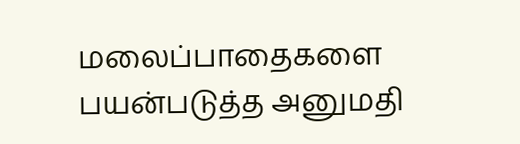மலைப்பாதைகளை பயன்படுத்த அனுமதி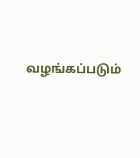வழங்கப்படும்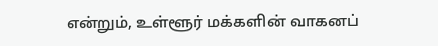என்றும், உள்ளூர் மக்களின் வாகனப்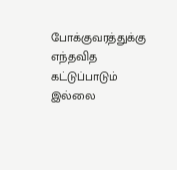போக்குவரத்துக்கு எந்தவித கட்டுப்பாடும் இல்லை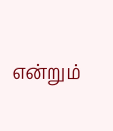என்றும்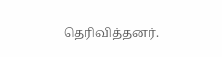தெரிவித்தனர்.